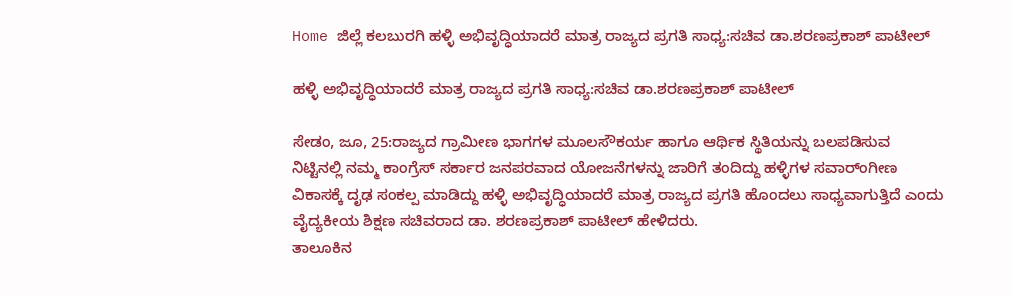Home ಜಿಲ್ಲೆ ಕಲಬುರಗಿ ಹಳ್ಳಿ ಅಭಿವೃದ್ಧಿಯಾದರೆ ಮಾತ್ರ ರಾಜ್ಯದ ಪ್ರಗತಿ ಸಾಧ್ಯ:ಸಚಿವ ಡಾ.ಶರಣಪ್ರಕಾಶ್ ಪಾಟೀಲ್

ಹಳ್ಳಿ ಅಭಿವೃದ್ಧಿಯಾದರೆ ಮಾತ್ರ ರಾಜ್ಯದ ಪ್ರಗತಿ ಸಾಧ್ಯ:ಸಚಿವ ಡಾ.ಶರಣಪ್ರಕಾಶ್ ಪಾಟೀಲ್

ಸೇಡಂ, ಜೂ, 25:ರಾಜ್ಯದ ಗ್ರಾಮೀಣ ಭಾಗಗಳ ಮೂಲಸೌಕರ್ಯ ಹಾಗೂ ಆರ್ಥಿಕ ಸ್ಥಿತಿಯನ್ನು ಬಲಪಡಿಸುವ ನಿಟ್ಟಿನಲ್ಲಿ ನಮ್ಮ ಕಾಂಗ್ರೆಸ್ ಸರ್ಕಾರ ಜನಪರವಾದ ಯೋಜನೆಗಳನ್ನು ಜಾರಿಗೆ ತಂದಿದ್ದು ಹಳ್ಳಿಗಳ ಸವಾರ್ಂಗೀಣ ವಿಕಾಸಕ್ಕೆ ದೃಢ ಸಂಕಲ್ಪ ಮಾಡಿದ್ದು ಹಳ್ಳಿ ಅಭಿವೃದ್ಧಿಯಾದರೆ ಮಾತ್ರ ರಾಜ್ಯದ ಪ್ರಗತಿ ಹೊಂದಲು ಸಾಧ್ಯವಾಗುತ್ತಿದೆ ಎಂದು ವೈದ್ಯಕೀಯ ಶಿಕ್ಷಣ ಸಚಿವರಾದ ಡಾ. ಶರಣಪ್ರಕಾಶ್ ಪಾಟೀಲ್ ಹೇಳಿದರು.
ತಾಲೂಕಿನ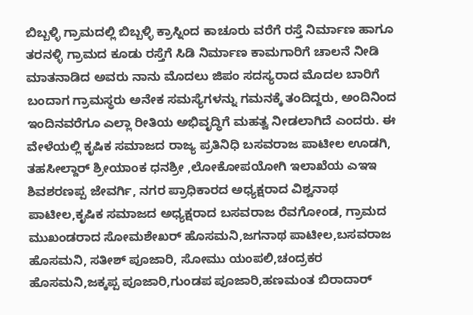ಬಿಬ್ಬಳ್ಳಿ ಗ್ರಾಮದಲ್ಲಿ ಬಿಬ್ಬಳ್ಳಿ ಕ್ರಾಸ್ನಿಂದ ಕಾಚೂರು ವರೆಗೆ ರಸ್ತೆ ನಿರ್ಮಾಣ ಹಾಗೂ ತರನಳ್ಳಿ ಗ್ರಾಮದ ಕೂಡು ರಸ್ತೆಗೆ ಸಿಡಿ ನಿರ್ಮಾಣ ಕಾಮಗಾರಿಗೆ ಚಾಲನೆ ನೀಡಿ ಮಾತನಾಡಿದ ಅವರು ನಾನು ಮೊದಲು ಜಿಪಂ ಸದಸ್ಯರಾದ ಮೊದಲ ಬಾರಿಗೆ ಬಂದಾಗ ಗ್ರಾಮಸ್ಥರು ಅನೇಕ ಸಮಸ್ಯೆಗಳನ್ನು ಗಮನಕ್ಕೆ ತಂದಿದ್ದರು, ಅಂದಿನಿಂದ ಇಂದಿನವರೆಗೂ ಎಲ್ಲಾ ರೀತಿಯ ಅಭಿವೃದ್ಧಿಗೆ ಮಹತ್ವ ನೀಡಲಾಗಿದೆ ಎಂದರು. ಈ ವೇಳೆಯಲ್ಲಿ ಕೃಷಿಕ ಸಮಾಜದ ರಾಜ್ಯ ಪ್ರತಿನಿಧಿ ಬಸವರಾಜ ಪಾಟೀಲ ಊಡಗಿ, ತಹಸೀಲ್ದಾರ್ ಶ್ರೀಯಾಂಕ ಧನಶ್ರೀ ,ಲೋಕೋಪಯೋಗಿ ಇಲಾಖೆಯ ಎಇಇ ಶಿವಶರಣಪ್ಪ ಜೇವರ್ಗಿ, ನಗರ ಪ್ರಾಧಿಕಾರದ ಅಧ್ಯಕ್ಷರಾದ ವಿಶ್ವನಾಥ ಪಾಟೀಲ,ಕೃಷಿಕ ಸಮಾಜದ ಅಧ್ಯಕ್ಷರಾದ ಬಸವರಾಜ ರೆವಗೋಂಡ, ಗ್ರಾಮದ ಮುಖಂಡರಾದ ಸೋಮಶೇಖರ್ ಹೊಸಮನಿ,ಜಗನಾಥ ಪಾಟೀಲ,ಬಸವರಾಜ ಹೊಸಮನಿ, ಸತೀಶ್ ಪೂಜಾರಿ, ಸೋಮು ಯಂಪಲಿ,ಚಂದ್ರಕರ ಹೊಸಮನಿ,ಜಕ್ಕಪ್ಪ ಪೂಜಾರಿ,ಗುಂಡಪ ಪೂಜಾರಿ,ಹಣಮಂತ ಬಿರಾದಾರ್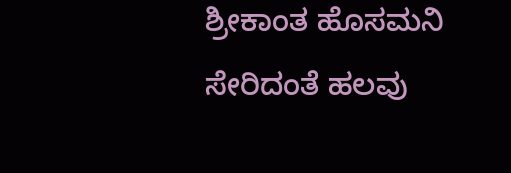ಶ್ರೀಕಾಂತ ಹೊಸಮನಿ ಸೇರಿದಂತೆ ಹಲವು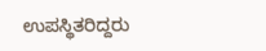ಉಪಸ್ಥಿತರಿದ್ದರು